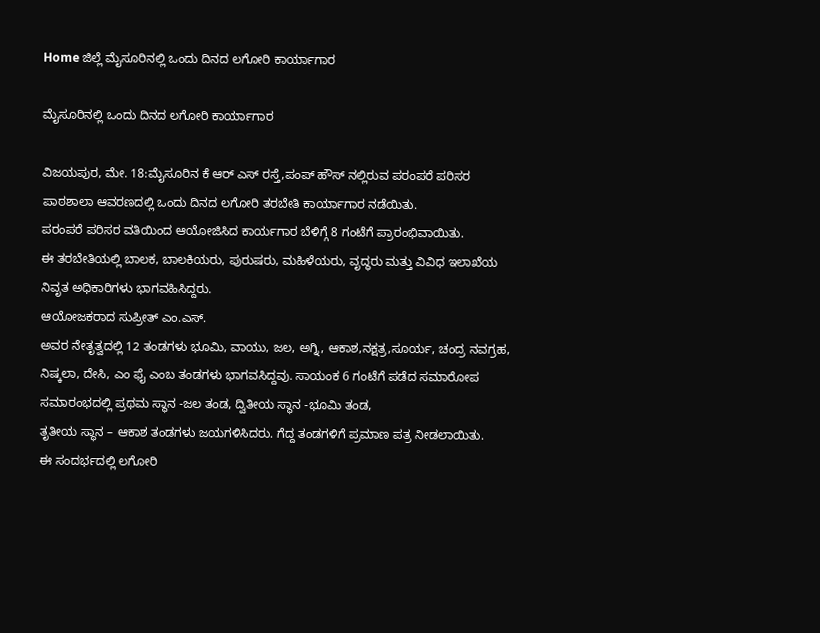Home ಜಿಲ್ಲೆ ಮೈಸೂರಿನಲ್ಲಿ ಒಂದು ದಿನದ ಲಗೋರಿ ಕಾರ್ಯಾಗಾರ

ಮೈಸೂರಿನಲ್ಲಿ ಒಂದು ದಿನದ ಲಗೋರಿ ಕಾರ್ಯಾಗಾರ

ವಿಜಯಪುರ, ಮೇ. 18:ಮೈಸೂರಿನ ಕೆ ಆರ್ ಎಸ್ ರಸ್ತೆ,ಪಂಪ್ ಹೌಸ್ ನಲ್ಲಿರುವ ಪರಂಪರೆ ಪರಿಸರ ಪಾಠಶಾಲಾ ಆವರಣದಲ್ಲಿ ಒಂದು ದಿನದ ಲಗೋರಿ ತರಬೇತಿ ಕಾರ್ಯಾಗಾರ ನಡೆಯಿತು.
ಪರಂಪರೆ ಪರಿಸರ ವತಿಯಿಂದ ಆಯೋಜಿಸಿದ ಕಾರ್ಯಗಾರ ಬೆಳಿಗ್ಗೆ 8 ಗಂಟೆಗೆ ಪ್ರಾರಂಭಿವಾಯಿತು.
ಈ ತರಬೇತಿಯಲ್ಲಿ ಬಾಲಕ, ಬಾಲಕಿಯರು, ಪುರುಷರು, ಮಹಿಳೆಯರು, ವೃದ್ಧರು ಮತ್ತು ವಿವಿಧ ಇಲಾಖೆಯ ನಿವೃತ ಅಧಿಕಾರಿಗಳು ಭಾಗವಹಿಸಿದ್ದರು.
ಆಯೋಜಕರಾದ ಸುಪ್ರೀತ್ ಎಂ.ಎಸ್.
ಅವರ ನೇತೃತ್ವದಲ್ಲಿ 12 ತಂಡಗಳು ಭೂಮಿ, ವಾಯು, ಜಲ, ಅಗ್ನಿ, ಆಕಾಶ,ನಕ್ಷತ್ರ,ಸೂರ್ಯ, ಚಂದ್ರ ನವಗ್ರಹ, ನಿಷ್ಕಲಾ, ದೇಸಿ, ಎಂ ಫೈ ಎಂಬ ತಂಡಗಳು ಭಾಗವಸಿದ್ದವು. ಸಾಯಂಕ 6 ಗಂಟೆಗೆ ಪಡೆದ ಸಮಾರೋಪ ಸಮಾರಂಭದಲ್ಲಿ ಪ್ರಥಮ ಸ್ಥಾನ -ಜಲ ತಂಡ, ದ್ವಿತೀಯ ಸ್ಥಾನ -ಭೂಮಿ ತಂಡ,
ತೃತೀಯ ಸ್ಥಾನ – ಆಕಾಶ ತಂಡಗಳು ಜಯಗಳಿಸಿದರು. ಗೆದ್ದ ತಂಡಗಳಿಗೆ ಪ್ರಮಾಣ ಪತ್ರ ನೀಡಲಾಯಿತು.
ಈ ಸಂದರ್ಭದಲ್ಲಿ ಲಗೋರಿ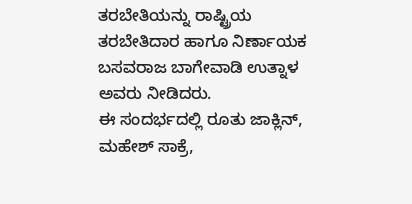ತರಬೇತಿಯನ್ನು ರಾಷ್ಟ್ರಿಯ ತರಬೇತಿದಾರ ಹಾಗೂ ನಿರ್ಣಾಯಕ ಬಸವರಾಜ ಬಾಗೇವಾಡಿ ಉತ್ನಾಳ ಅವರು ನೀಡಿದರು.
ಈ ಸಂದರ್ಭದಲ್ಲಿ ರೂತು ಜಾಕ್ಲಿನ್, ಮಹೇಶ್ ಸಾಕ್ರೆ,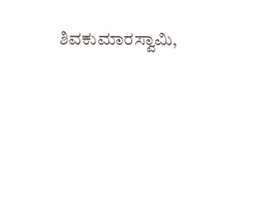ಶಿವಕುಮಾರಸ್ವಾಮಿ,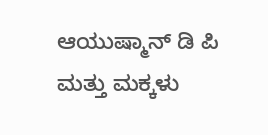ಆಯುಷ್ಮಾನ್ ಡಿ ಪಿ ಮತ್ತು ಮಕ್ಕಳು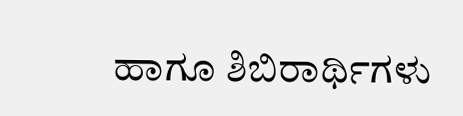ಹಾಗೂ ಶಿಬಿರಾರ್ಥಿಗಳು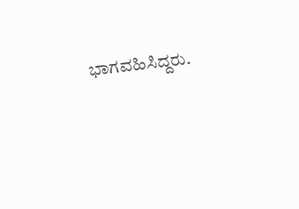ಭಾಗವಹಿಸಿದ್ದರು.